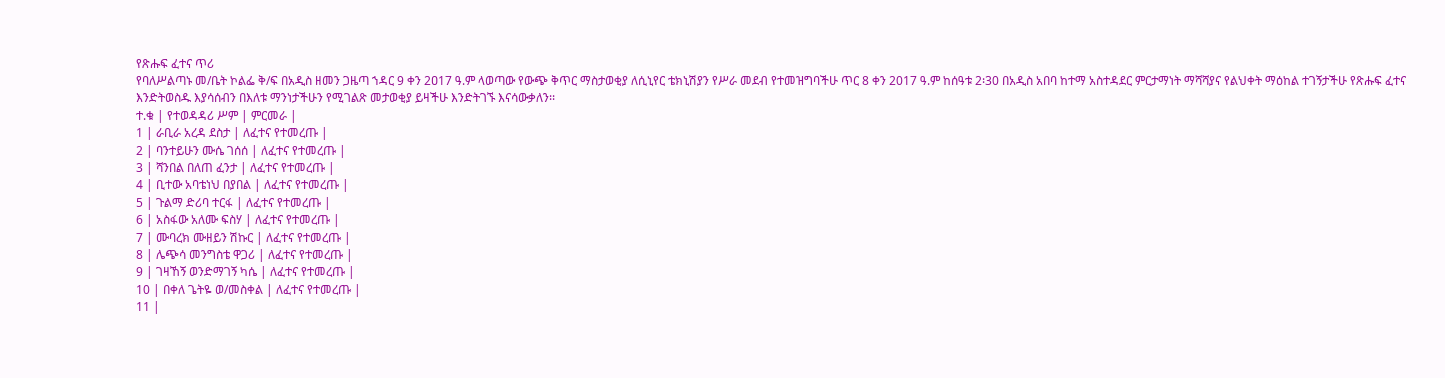የጽሑፍ ፈተና ጥሪ
የባለሥልጣኑ መ/ቤት ኮልፌ ቅ/ፍ በአዲስ ዘመን ጋዜጣ ኀዳር 9 ቀን 2ዐ17 ዓ.ም ላወጣው የውጭ ቅጥር ማስታወቂያ ለሲኒየር ቴክኒሽያን የሥራ መደብ የተመዝግባችሁ ጥር 8 ቀን 2017 ዓ.ም ከሰዓቱ 2፡30 በአዲስ አበባ ከተማ አስተዳደር ምርታማነት ማሻሻያና የልህቀት ማዕከል ተገኝታችሁ የጽሑፍ ፈተና እንድትወስዱ እያሳሰብን በእለቱ ማንነታችሁን የሚገልጽ መታወቂያ ይዛችሁ እንድትገኙ እናሳውቃለን፡፡
ተ.ቁ | የተወዳዳሪ ሥም | ምርመራ |
1 | ራቢራ አረዳ ደስታ | ለፈተና የተመረጡ |
2 | ባንተይሁን ሙሴ ገሰሰ | ለፈተና የተመረጡ |
3 | ሻንበል በለጠ ፈንታ | ለፈተና የተመረጡ |
4 | ቢተው አባቴነህ በያበል | ለፈተና የተመረጡ |
5 | ጉልማ ድሪባ ተርፋ | ለፈተና የተመረጡ |
6 | አስፋው አለሙ ፍስሃ | ለፈተና የተመረጡ |
7 | ሙባረክ ሙዘይን ሽኩር | ለፈተና የተመረጡ |
8 | ሌጭሳ መንግስቴ ዋጋሪ | ለፈተና የተመረጡ |
9 | ገዛኸኝ ወንድማገኝ ካሴ | ለፈተና የተመረጡ |
10 | በቀለ ጌትዬ ወ/መስቀል | ለፈተና የተመረጡ |
11 |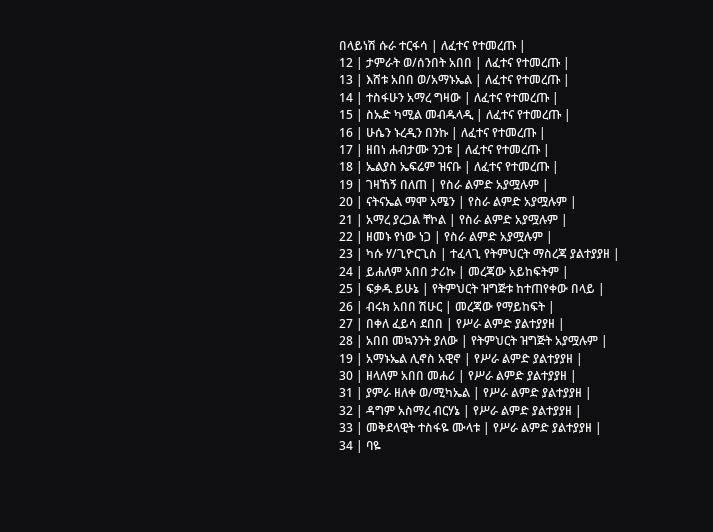በላይነሽ ሱራ ተርፋሳ | ለፈተና የተመረጡ |
12 | ታምራት ወ/ሰንበት አበበ | ለፈተና የተመረጡ |
13 | እሸቱ አበበ ወ/አማኑኤል | ለፈተና የተመረጡ |
14 | ተስፋሁን አማረ ግዛው | ለፈተና የተመረጡ |
15 | ስኡድ ካሚል መብዱላዲ | ለፈተና የተመረጡ |
16 | ሁሴን ኑረዲን በንኩ | ለፈተና የተመረጡ |
17 | ዘበነ ሐብታሙ ንጋቱ | ለፈተና የተመረጡ |
18 | ኤልያስ ኤፍሬም ዝናቡ | ለፈተና የተመረጡ |
19 | ገዛኸኝ በለጠ | የስራ ልምድ አያሟሉም |
20 | ናትናኤል ማሞ አሜን | የስራ ልምድ አያሟሉም |
21 | አማረ ያረጋል ቸኮል | የስራ ልምድ አያሟሉም |
22 | ዘመኑ የነው ነጋ | የስራ ልምድ አያሟሉም |
23 | ካሱ ሃ/ጊዮርጊስ | ተፈላጊ የትምህርት ማስረጃ ያልተያያዘ |
24 | ይሐለም አበበ ታሪኩ | መረጃው አይከፍትም |
25 | ፍቃዱ ይሁኔ | የትምህርት ዝግጅቱ ከተጠየቀው በላይ |
26 | ብሩክ አበበ ሽሁር | መረጃው የማይከፍት |
27 | በቀለ ፈይሳ ደበበ | የሥራ ልምድ ያልተያያዘ |
28 | አበበ መኳንንት ያለው | የትምህርት ዝግጅት አያሟሉም |
19 | አማኑኤል ሊኖስ አዊኖ | የሥራ ልምድ ያልተያያዘ |
30 | ዘላለም አበበ መሐሪ | የሥራ ልምድ ያልተያያዘ |
31 | ያምራ ዘለቀ ወ/ሚካኤል | የሥራ ልምድ ያልተያያዘ |
32 | ዳግም አስማረ ብርሃኔ | የሥራ ልምድ ያልተያያዘ |
33 | መቅደላዊት ተስፋዬ ሙላቱ | የሥራ ልምድ ያልተያያዘ |
34 | ባዬ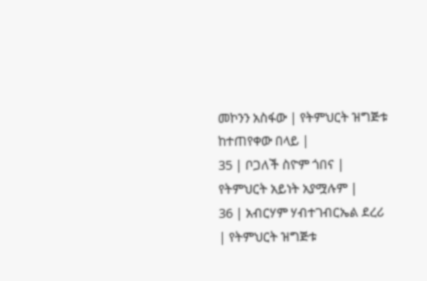መኮንን አስፋው | የትምህርት ዝግጅቱ ከተጠየቀው በላይ |
35 | ቦጋለች ስዮም ጎበና | የትምህርት አይነት አያሟሉም |
36 | አብርሃም ሃብተገብርኤል ደረሪ | የትምህርት ዝግጅቱ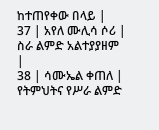ከተጠየቀው በላይ |
37 | አየለ ሙሊሳ ሶሪ | ስራ ልምድ አልተያያዘም |
38 | ሳሙኤል ቀጠለ | የትምህትና የሥራ ልምድ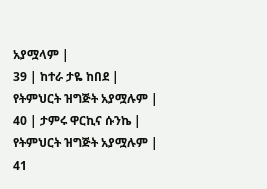አያሟላም |
39 | ከተራ ታዬ ከበደ | የትምህርት ዝግጅት አያሟሉም |
40 | ታምሩ ዋርኪና ሱንኬ | የትምህርት ዝግጅት አያሟሉም |
41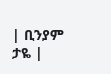| ቢንያም ታዬ |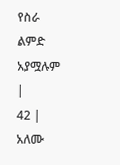የስራ ልምድ አያሟሉም |
42 | አለሙ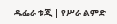ዱፌራ ቱጂ | የሥራ ልምድ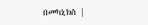በመካኒክስ |